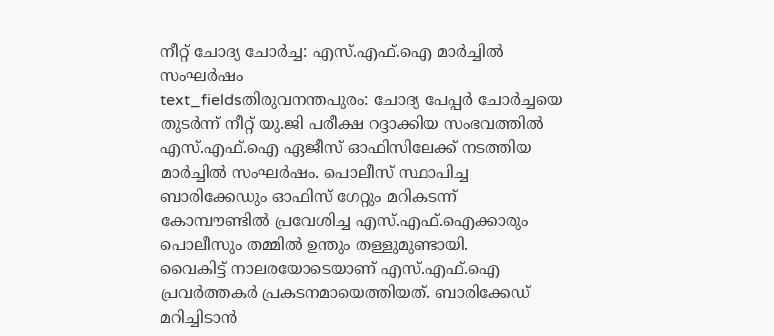നീറ്റ് ചോദ്യ ചോർച്ച: എസ്.എഫ്.ഐ മാർച്ചിൽ സംഘർഷം
text_fieldsതിരുവനന്തപുരം: ചോദ്യ പേപ്പർ ചോർച്ചയെ തുടർന്ന് നീറ്റ് യു.ജി പരീക്ഷ റദ്ദാക്കിയ സംഭവത്തിൽ എസ്.എഫ്.ഐ ഏജീസ് ഓഫിസിലേക്ക് നടത്തിയ മാർച്ചിൽ സംഘർഷം. പൊലീസ് സ്ഥാപിച്ച ബാരിക്കേഡും ഓഫിസ് ഗേറ്റും മറികടന്ന് കോമ്പൗണ്ടിൽ പ്രവേശിച്ച എസ്.എഫ്.ഐക്കാരും പൊലീസും തമ്മിൽ ഉന്തും തള്ളുമുണ്ടായി.
വൈകിട്ട് നാലരയോടെയാണ് എസ്.എഫ്.ഐ പ്രവർത്തകർ പ്രകടനമായെത്തിയത്. ബാരിക്കേഡ് മറിച്ചിടാൻ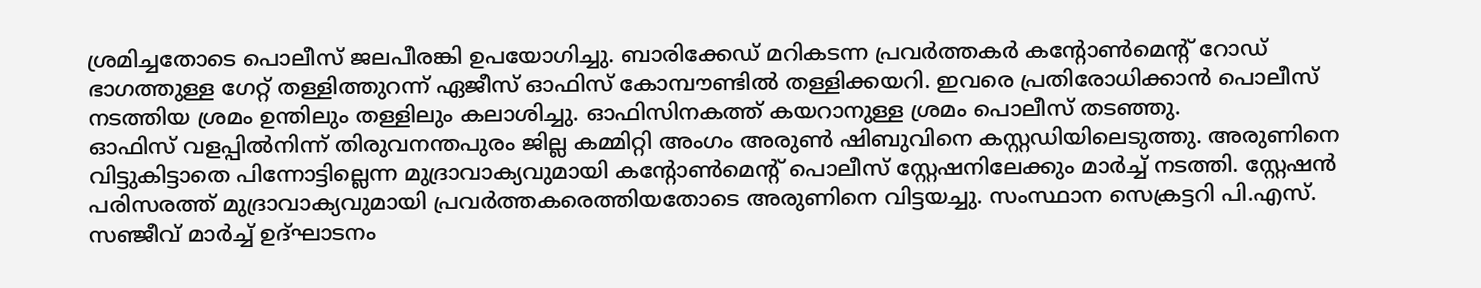ശ്രമിച്ചതോടെ പൊലീസ് ജലപീരങ്കി ഉപയോഗിച്ചു. ബാരിക്കേഡ് മറികടന്ന പ്രവർത്തകർ കന്റോൺമെന്റ് റോഡ് ഭാഗത്തുള്ള ഗേറ്റ് തള്ളിത്തുറന്ന് ഏജീസ് ഓഫിസ് കോമ്പൗണ്ടിൽ തള്ളിക്കയറി. ഇവരെ പ്രതിരോധിക്കാൻ പൊലീസ് നടത്തിയ ശ്രമം ഉന്തിലും തള്ളിലും കലാശിച്ചു. ഓഫിസിനകത്ത് കയറാനുള്ള ശ്രമം പൊലീസ് തടഞ്ഞു.
ഓഫിസ് വളപ്പിൽനിന്ന് തിരുവനന്തപുരം ജില്ല കമ്മിറ്റി അംഗം അരുൺ ഷിബുവിനെ കസ്റ്റഡിയിലെടുത്തു. അരുണിനെ വിട്ടുകിട്ടാതെ പിന്നോട്ടില്ലെന്ന മുദ്രാവാക്യവുമായി കന്റോൺമെന്റ് പൊലീസ് സ്റ്റേഷനിലേക്കും മാർച്ച് നടത്തി. സ്റ്റേഷൻ പരിസരത്ത് മുദ്രാവാക്യവുമായി പ്രവർത്തകരെത്തിയതോടെ അരുണിനെ വിട്ടയച്ചു. സംസ്ഥാന സെക്രട്ടറി പി.എസ്. സഞ്ജീവ് മാർച്ച് ഉദ്ഘാടനം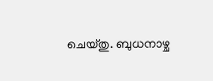ചെയ്തു. ബുധനാഴ്ച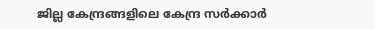ജില്ല കേന്ദ്രങ്ങളിലെ കേന്ദ്ര സർക്കാർ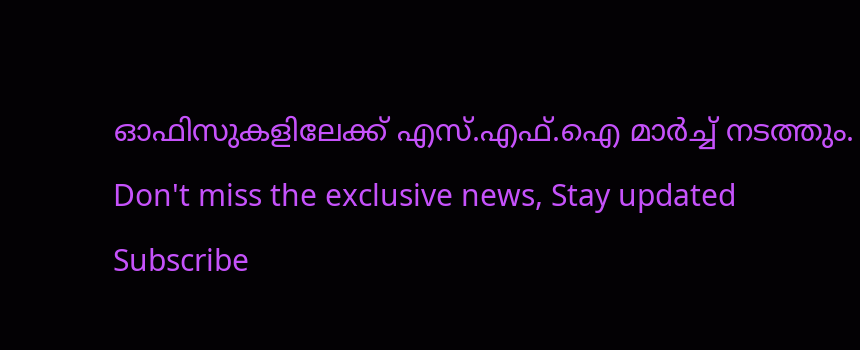ഓഫിസുകളിലേക്ക് എസ്.എഫ്.ഐ മാർച്ച് നടത്തും.
Don't miss the exclusive news, Stay updated
Subscribe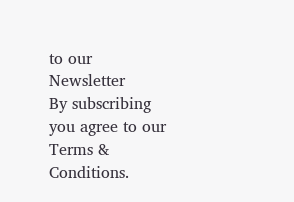to our Newsletter
By subscribing you agree to our Terms & Conditions.